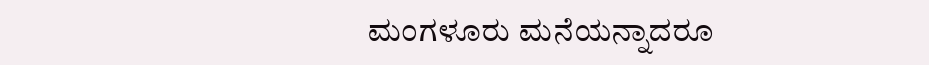ಮಂಗಳೂರು ಮನೆಯನ್ನಾದರೂ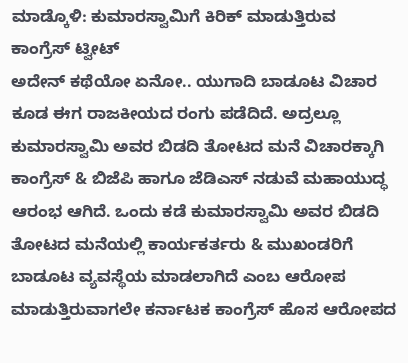ಮಾಡ್ಕೊಳಿ: ಕುಮಾರಸ್ವಾಮಿಗೆ ಕಿರಿಕ್ ಮಾಡುತ್ತಿರುವ ಕಾಂಗ್ರೆಸ್ ಟ್ವೀಟ್
ಅದೇನ್ ಕಥೆಯೋ ಏನೋ.. ಯುಗಾದಿ ಬಾಡೂಟ ವಿಚಾರ ಕೂಡ ಈಗ ರಾಜಕೀಯದ ರಂಗು ಪಡೆದಿದೆ. ಅದ್ರಲ್ಲೂ ಕುಮಾರಸ್ವಾಮಿ ಅವರ ಬಿಡದಿ ತೋಟದ ಮನೆ ವಿಚಾರಕ್ಕಾಗಿ ಕಾಂಗ್ರೆಸ್ & ಬಿಜೆಪಿ ಹಾಗೂ ಜೆಡಿಎಸ್ ನಡುವೆ ಮಹಾಯುದ್ಧ ಆರಂಭ ಆಗಿದೆ. ಒಂದು ಕಡೆ ಕುಮಾರಸ್ವಾಮಿ ಅವರ ಬಿಡದಿ ತೋಟದ ಮನೆಯಲ್ಲಿ ಕಾರ್ಯಕರ್ತರು & ಮುಖಂಡರಿಗೆ ಬಾಡೂಟ ವ್ಯವಸ್ಥೆಯ ಮಾಡಲಾಗಿದೆ ಎಂಬ ಆರೋಪ ಮಾಡುತ್ತಿರುವಾಗಲೇ ಕರ್ನಾಟಕ ಕಾಂಗ್ರೆಸ್ ಹೊಸ ಆರೋಪದ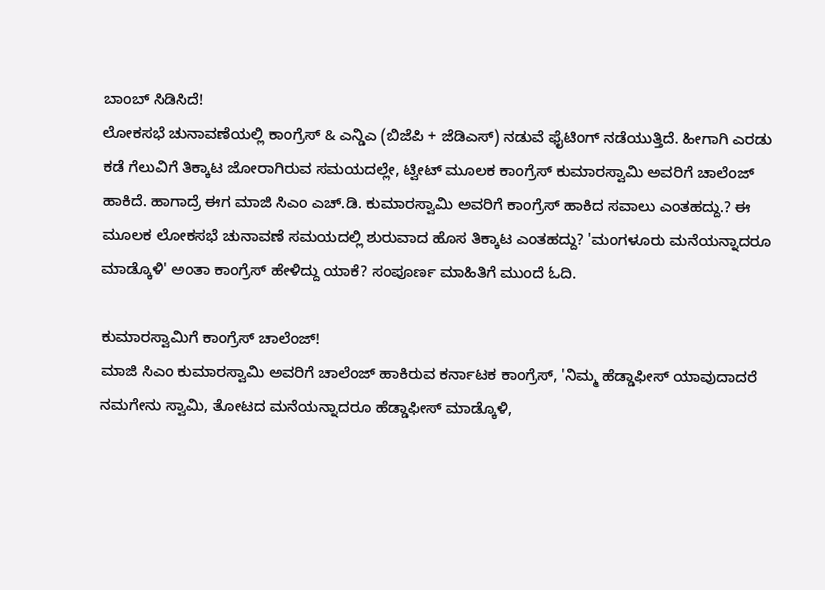ಬಾಂಬ್ ಸಿಡಿಸಿದೆ!
ಲೋಕಸಭೆ ಚುನಾವಣೆಯಲ್ಲಿ ಕಾಂಗ್ರೆಸ್ & ಎನ್ಡಿಎ (ಬಿಜೆಪಿ + ಜೆಡಿಎಸ್) ನಡುವೆ ಫೈಟಿಂಗ್ ನಡೆಯುತ್ತಿದೆ. ಹೀಗಾಗಿ ಎರಡು ಕಡೆ ಗೆಲುವಿಗೆ ತಿಕ್ಕಾಟ ಜೋರಾಗಿರುವ ಸಮಯದಲ್ಲೇ, ಟ್ವೀಟ್ ಮೂಲಕ ಕಾಂಗ್ರೆಸ್ ಕುಮಾರಸ್ವಾಮಿ ಅವರಿಗೆ ಚಾಲೆಂಜ್ ಹಾಕಿದೆ. ಹಾಗಾದ್ರೆ ಈಗ ಮಾಜಿ ಸಿಎಂ ಎಚ್.ಡಿ. ಕುಮಾರಸ್ವಾಮಿ ಅವರಿಗೆ ಕಾಂಗ್ರೆಸ್ ಹಾಕಿದ ಸವಾಲು ಎಂತಹದ್ದು.? ಈ ಮೂಲಕ ಲೋಕಸಭೆ ಚುನಾವಣೆ ಸಮಯದಲ್ಲಿ ಶುರುವಾದ ಹೊಸ ತಿಕ್ಕಾಟ ಎಂತಹದ್ದು? 'ಮಂಗಳೂರು ಮನೆಯನ್ನಾದರೂ ಮಾಡ್ಕೊಳಿ' ಅಂತಾ ಕಾಂಗ್ರೆಸ್ ಹೇಳಿದ್ದು ಯಾಕೆ? ಸಂಪೂರ್ಣ ಮಾಹಿತಿಗೆ ಮುಂದೆ ಓದಿ.

ಕುಮಾರಸ್ವಾಮಿಗೆ ಕಾಂಗ್ರೆಸ್ ಚಾಲೆಂಜ್!
ಮಾಜಿ ಸಿಎಂ ಕುಮಾರಸ್ವಾಮಿ ಅವರಿಗೆ ಚಾಲೆಂಜ್ ಹಾಕಿರುವ ಕರ್ನಾಟಕ ಕಾಂಗ್ರೆಸ್, 'ನಿಮ್ಮ ಹೆಡ್ಡಾಫೀಸ್ ಯಾವುದಾದರೆ ನಮಗೇನು ಸ್ವಾಮಿ, ತೋಟದ ಮನೆಯನ್ನಾದರೂ ಹೆಡ್ಡಾಫೀಸ್ ಮಾಡ್ಕೊಳಿ,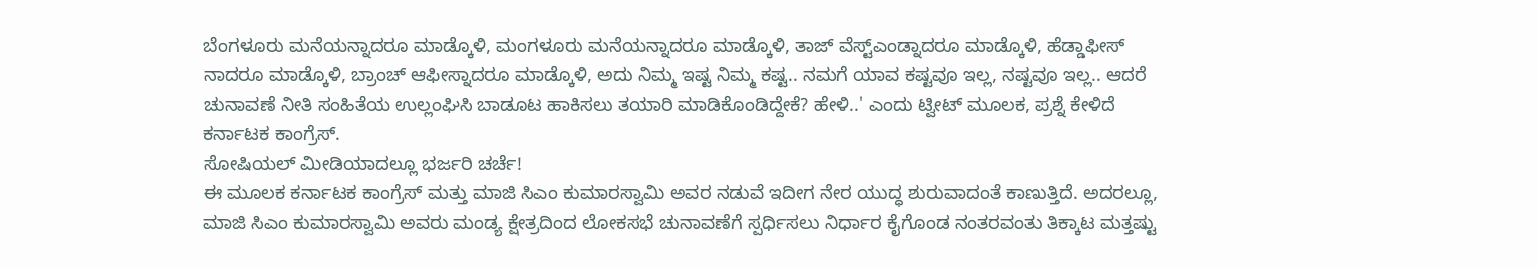ಬೆಂಗಳೂರು ಮನೆಯನ್ನಾದರೂ ಮಾಡ್ಕೊಳಿ, ಮಂಗಳೂರು ಮನೆಯನ್ನಾದರೂ ಮಾಡ್ಕೊಳಿ, ತಾಜ್ ವೆಸ್ಟ್ಎಂಡ್ನಾದರೂ ಮಾಡ್ಕೊಳಿ, ಹೆಡ್ಡಾಫೀಸ್ ನಾದರೂ ಮಾಡ್ಕೊಳಿ, ಬ್ರಾಂಚ್ ಆಫೀಸ್ನಾದರೂ ಮಾಡ್ಕೊಳಿ, ಅದು ನಿಮ್ಮ ಇಷ್ಟ ನಿಮ್ಮ ಕಷ್ಟ.. ನಮಗೆ ಯಾವ ಕಷ್ಟವೂ ಇಲ್ಲ, ನಷ್ಟವೂ ಇಲ್ಲ.. ಆದರೆ ಚುನಾವಣೆ ನೀತಿ ಸಂಹಿತೆಯ ಉಲ್ಲಂಘಿಸಿ ಬಾಡೂಟ ಹಾಕಿಸಲು ತಯಾರಿ ಮಾಡಿಕೊಂಡಿದ್ದೇಕೆ? ಹೇಳಿ..' ಎಂದು ಟ್ವೀಟ್ ಮೂಲಕ, ಪ್ರಶ್ನೆ ಕೇಳಿದೆ ಕರ್ನಾಟಕ ಕಾಂಗ್ರೆಸ್.
ಸೋಷಿಯಲ್ ಮೀಡಿಯಾದಲ್ಲೂ ಭರ್ಜರಿ ಚರ್ಚೆ!
ಈ ಮೂಲಕ ಕರ್ನಾಟಕ ಕಾಂಗ್ರೆಸ್ ಮತ್ತು ಮಾಜಿ ಸಿಎಂ ಕುಮಾರಸ್ವಾಮಿ ಅವರ ನಡುವೆ ಇದೀಗ ನೇರ ಯುದ್ಧ ಶುರುವಾದಂತೆ ಕಾಣುತ್ತಿದೆ. ಅದರಲ್ಲೂ, ಮಾಜಿ ಸಿಎಂ ಕುಮಾರಸ್ವಾಮಿ ಅವರು ಮಂಡ್ಯ ಕ್ಷೇತ್ರದಿಂದ ಲೋಕಸಭೆ ಚುನಾವಣೆಗೆ ಸ್ಪರ್ಧಿಸಲು ನಿರ್ಧಾರ ಕೈಗೊಂಡ ನಂತರವಂತು ತಿಕ್ಕಾಟ ಮತ್ತಷ್ಟು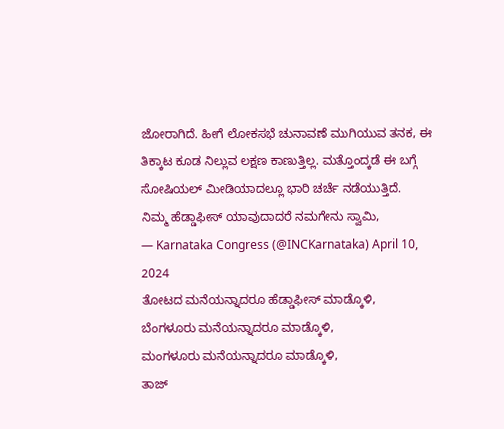ಜೋರಾಗಿದೆ. ಹೀಗೆ ಲೋಕಸಭೆ ಚುನಾವಣೆ ಮುಗಿಯುವ ತನಕ, ಈ ತಿಕ್ಕಾಟ ಕೂಡ ನಿಲ್ಲುವ ಲಕ್ಷಣ ಕಾಣುತ್ತಿಲ್ಲ. ಮತ್ತೊಂದ್ಕಡೆ ಈ ಬಗ್ಗೆ ಸೋಷಿಯಲ್ ಮೀಡಿಯಾದಲ್ಲೂ ಭಾರಿ ಚರ್ಚೆ ನಡೆಯುತ್ತಿದೆ.
ನಿಮ್ಮ ಹೆಡ್ಡಾಫೀಸ್ ಯಾವುದಾದರೆ ನಮಗೇನು ಸ್ವಾಮಿ,
— Karnataka Congress (@INCKarnataka) April 10, 2024
ತೋಟದ ಮನೆಯನ್ನಾದರೂ ಹೆಡ್ಡಾಫೀಸ್ ಮಾಡ್ಕೊಳಿ,
ಬೆಂಗಳೂರು ಮನೆಯನ್ನಾದರೂ ಮಾಡ್ಕೊಳಿ,
ಮಂಗಳೂರು ಮನೆಯನ್ನಾದರೂ ಮಾಡ್ಕೊಳಿ,
ತಾಜ್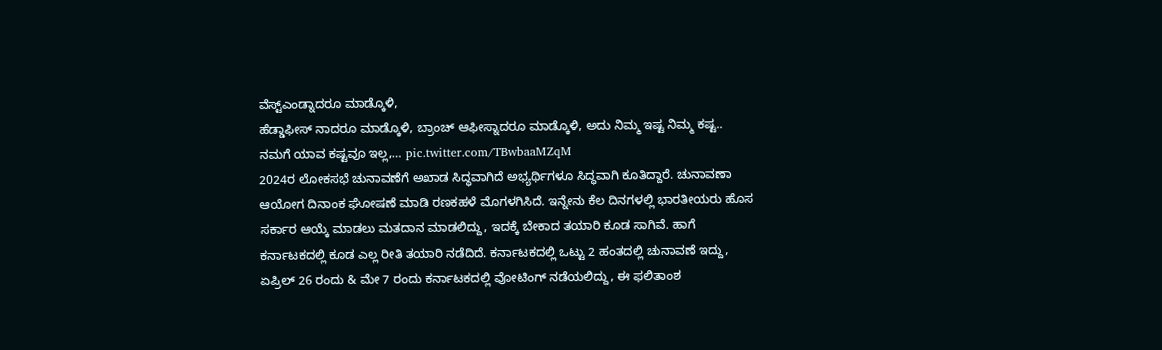ವೆಸ್ಟ್ಎಂಡ್ನಾದರೂ ಮಾಡ್ಕೊಳಿ,
ಹೆಡ್ಡಾಫೀಸ್ ನಾದರೂ ಮಾಡ್ಕೊಳಿ, ಬ್ರಾಂಚ್ ಆಫೀಸ್ನಾದರೂ ಮಾಡ್ಕೊಳಿ, ಅದು ನಿಮ್ಮ ಇಷ್ಟ ನಿಮ್ಮ ಕಷ್ಟ..
ನಮಗೆ ಯಾವ ಕಷ್ಟವೂ ಇಲ್ಲ,… pic.twitter.com/TBwbaaMZqM
2024ರ ಲೋಕಸಭೆ ಚುನಾವಣೆಗೆ ಅಖಾಡ ಸಿದ್ಧವಾಗಿದೆ ಅಭ್ಯರ್ಥಿಗಳೂ ಸಿದ್ಧವಾಗಿ ಕೂತಿದ್ದಾರೆ. ಚುನಾವಣಾ ಆಯೋಗ ದಿನಾಂಕ ಘೋಷಣೆ ಮಾಡಿ ರಣಕಹಳೆ ಮೊಗಳಗಿಸಿದೆ. ಇನ್ನೇನು ಕೆಲ ದಿನಗಳಲ್ಲಿ ಭಾರತೀಯರು ಹೊಸ ಸರ್ಕಾರ ಆಯ್ಕೆ ಮಾಡಲು ಮತದಾನ ಮಾಡಲಿದ್ದು, ಇದಕ್ಕೆ ಬೇಕಾದ ತಯಾರಿ ಕೂಡ ಸಾಗಿವೆ. ಹಾಗೆ ಕರ್ನಾಟಕದಲ್ಲಿ ಕೂಡ ಎಲ್ಲ ರೀತಿ ತಯಾರಿ ನಡೆದಿದೆ. ಕರ್ನಾಟಕದಲ್ಲಿ ಒಟ್ಟು 2 ಹಂತದಲ್ಲಿ ಚುನಾವಣೆ ಇದ್ದು, ಏಪ್ರಿಲ್ 26 ರಂದು & ಮೇ 7 ರಂದು ಕರ್ನಾಟಕದಲ್ಲಿ ವೋಟಿಂಗ್ ನಡೆಯಲಿದ್ದು, ಈ ಫಲಿತಾಂಶ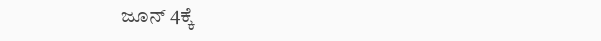ಜೂನ್ 4ಕ್ಕೆ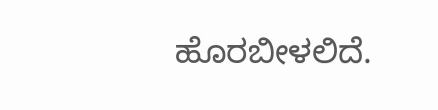ಹೊರಬೀಳಲಿದೆ.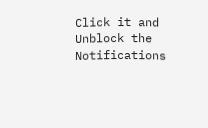Click it and Unblock the Notifications